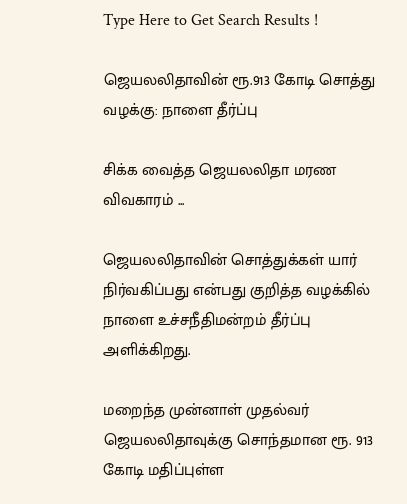Type Here to Get Search Results !

ஜெயலலிதாவின் ரூ.913 கோடி சொத்து வழக்கு: நாளை தீர்ப்பு

சிக்க வைத்த ஜெயலலிதா மரண விவகாரம் ...

ஜெயலலிதாவின் சொத்துக்கள் யார் நிர்வகிப்பது என்பது குறித்த வழக்கில் நாளை உச்சநீதிமன்றம் தீர்ப்பு அளிக்கிறது.

மறைந்த முன்னாள் முதல்வர் ஜெயலலிதாவுக்கு சொந்தமான ரூ. 913 கோடி மதிப்புள்ள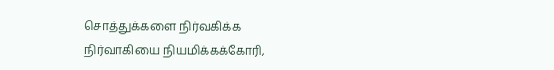சொத்துக்களை நிர்வகிக்க நிர்வாகியை நியமிக்கக்கோரி,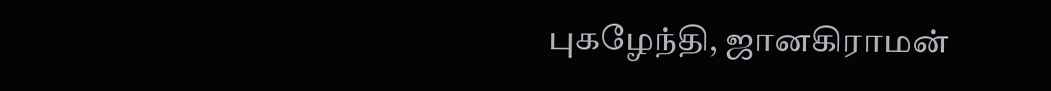புகழேந்தி, ஜானகிராமன்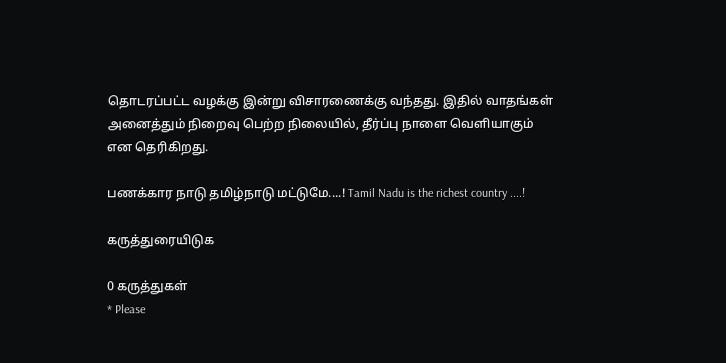தொடரப்பட்ட வழக்கு இன்று விசாரணைக்கு வந்தது. இதில் வாதங்கள் அனைத்தும் நிறைவு பெற்ற நிலையில், தீர்ப்பு நாளை வெளியாகும் என தெரிகிறது.

பணக்கார நாடு தமிழ்நாடு மட்டுமே....! Tamil Nadu is the richest country ....!

கருத்துரையிடுக

0 கருத்துகள்
* Please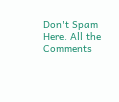Don't Spam Here. All the Comments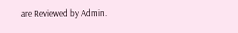are Reviewed by Admin.